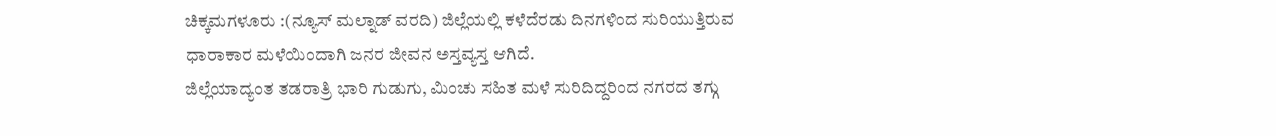ಚಿಕ್ಕಮಗಳೂರು :(ನ್ಯೂಸ್ ಮಲ್ನಾಡ್ ವರದಿ) ಜಿಲ್ಲೆಯಲ್ಲಿ ಕಳೆದೆರಡು ದಿನಗಳಿಂದ ಸುರಿಯುತ್ತಿರುವ ಧಾರಾಕಾರ ಮಳೆಯಿಂದಾಗಿ ಜನರ ಜೀವನ ಅಸ್ತವ್ಯಸ್ತ ಆಗಿದೆ.
ಜಿಲ್ಲೆಯಾದ್ಯಂತ ತಡರಾತ್ರಿ ಭಾರಿ ಗುಡುಗು, ಮಿಂಚು ಸಹಿತ ಮಳೆ ಸುರಿದಿದ್ದರಿಂದ ನಗರದ ತಗ್ಗು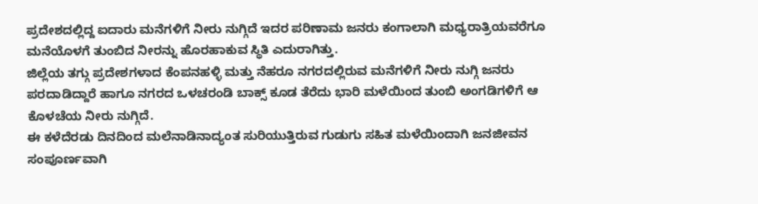ಪ್ರದೇಶದಲ್ಲಿದ್ದ ಐದಾರು ಮನೆಗಳಿಗೆ ನೀರು ನುಗ್ಗಿದೆ ಇದರ ಪರಿಣಾಮ ಜನರು ಕಂಗಾಲಾಗಿ ಮಧ್ಯರಾತ್ರಿಯವರೆಗೂ ಮನೆಯೊಳಗೆ ತುಂಬಿದ ನೀರನ್ನು ಹೊರಹಾಕುವ ಸ್ಥಿತಿ ಎದುರಾಗಿತ್ತು.
ಜಿಲ್ಲೆಯ ತಗ್ಗು ಪ್ರದೇಶಗಳಾದ ಕೆಂಪನಹಳ್ಳಿ ಮತ್ತು ನೆಹರೂ ನಗರದಲ್ಲಿರುವ ಮನೆಗಳಿಗೆ ನೀರು ನುಗ್ಗಿ ಜನರು ಪರದಾಡಿದ್ದಾರೆ ಹಾಗೂ ನಗರದ ಒಳಚರಂಡಿ ಬಾಕ್ಸ್ ಕೂಡ ತೆರೆದು ಭಾರಿ ಮಳೆಯಿಂದ ತುಂಬಿ ಅಂಗಡಿಗಳಿಗೆ ಆ ಕೊಳಚೆಯ ನೀರು ನುಗ್ಗಿದೆ.
ಈ ಕಳೆದೆರಡು ದಿನದಿಂದ ಮಲೆನಾಡಿನಾದ್ಯಂತ ಸುರಿಯುತ್ತಿರುವ ಗುಡುಗು ಸಹಿತ ಮಳೆಯಿಂದಾಗಿ ಜನಜೀವನ ಸಂಪೂರ್ಣವಾಗಿ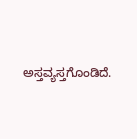ಅಸ್ತವ್ಯಸ್ತಗೊಂಡಿದೆ.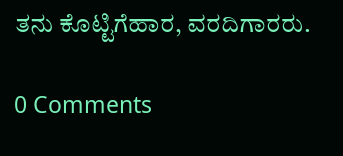ತನು ಕೊಟ್ಟಿಗೆಹಾರ, ವರದಿಗಾರರು.

0 Comments